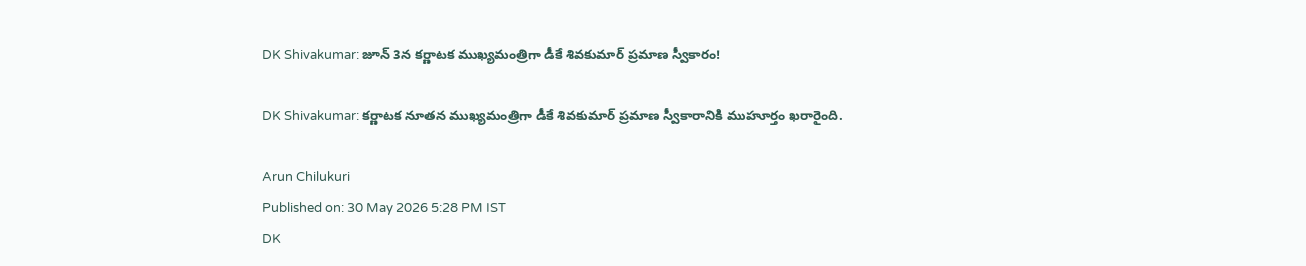DK Shivakumar: జూన్ 3న కర్ణాటక ముఖ్యమంత్రిగా డీకే శివకుమార్ ప్రమాణ స్వీకారం!

DK Shivakumar: కర్ణాటక నూతన ముఖ్యమంత్రిగా డీకే శివకుమార్ ప్రమాణ స్వీకారానికి ముహూర్తం ఖరారైంది.

Arun Chilukuri
Published on: 30 May 2026 5:28 PM IST
DK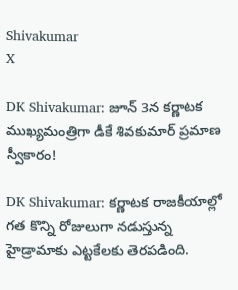Shivakumar
X

DK Shivakumar: జూన్ 3న కర్ణాటక ముఖ్యమంత్రిగా డీకే శివకుమార్ ప్రమాణ స్వీకారం!

DK Shivakumar: కర్ణాటక రాజకీయాల్లో గత కొన్ని రోజులుగా నడుస్తున్న హైడ్రామాకు ఎట్టకేలకు తెరపడింది.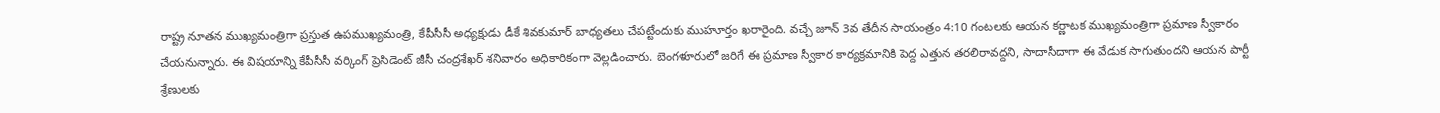రాష్ట్ర నూతన ముఖ్యమంత్రిగా ప్రస్తుత ఉపముఖ్యమంత్రి, కేపీసీసీ అధ్యక్షుడు డీకే శివకుమార్ బాధ్యతలు చేపట్టేందుకు ముహూర్తం ఖరారైంది. వచ్చే జూన్ 3వ తేదీన సాయంత్రం 4:10 గంటలకు ఆయన కర్ణాటక ముఖ్యమంత్రిగా ప్రమాణ స్వీకారం చేయనున్నారు. ఈ విషయాన్ని కేపీసీసీ వర్కింగ్ ప్రెసిడెంట్ జీసీ చంద్రశేఖర్ శనివారం అధికారికంగా వెల్లడించారు. బెంగళూరులో జరిగే ఈ ప్రమాణ స్వీకార కార్యక్రమానికి పెద్ద ఎత్తున తరలిరావద్దని, సాదాసీదాగా ఈ వేడుక సాగుతుందని ఆయన పార్టీ శ్రేణులకు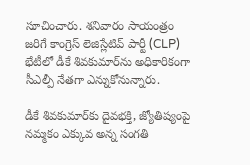సూచించారు. శనివారం సాయంత్రం జరిగే కాంగ్రెస్ లెజిస్లేటివ్ పార్టీ (CLP) భేటీలో డీకే శివకుమార్‌ను అధికారికంగా సీఎల్పీ నేతగా ఎన్నుకోనున్నారు.

డీకే శివకుమార్‌కు దైవభక్తి, జ్యోతిష్యంపై నమ్మకం ఎక్కువ అన్న సంగతి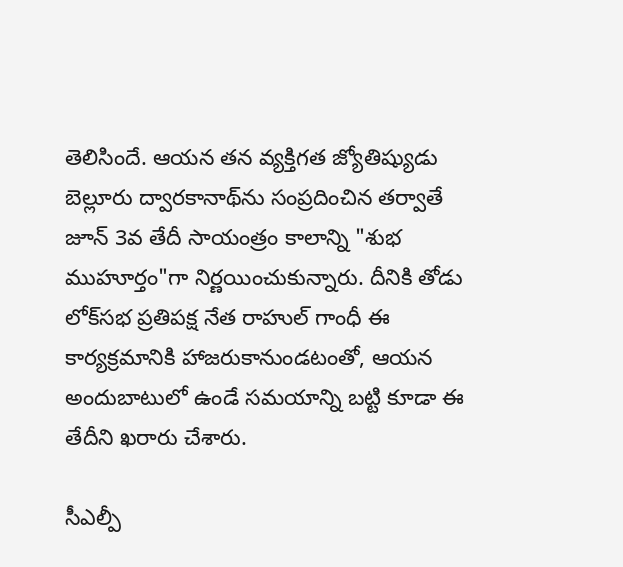తెలిసిందే. ఆయన తన వ్యక్తిగత జ్యోతిష్యుడు బెల్లూరు ద్వారకానాథ్‌ను సంప్రదించిన తర్వాతే జూన్ 3వ తేదీ సాయంత్రం కాలాన్ని "శుభ ముహూర్తం"గా నిర్ణయించుకున్నారు. దీనికి తోడు లోక్‌సభ ప్రతిపక్ష నేత రాహుల్ గాంధీ ఈ కార్యక్రమానికి హాజరుకానుండటంతో, ఆయన అందుబాటులో ఉండే సమయాన్ని బట్టి కూడా ఈ తేదీని ఖరారు చేశారు.

సీఎల్పీ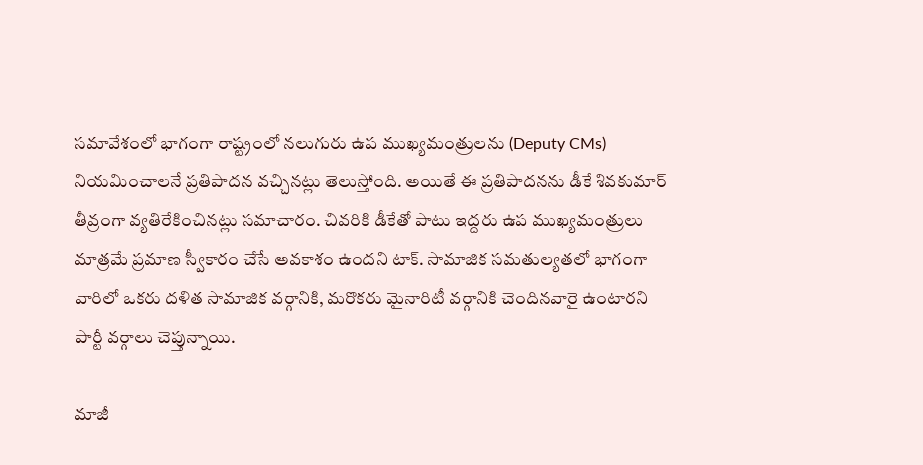సమావేశంలో భాగంగా రాష్ట్రంలో నలుగురు ఉప ముఖ్యమంత్రులను (Deputy CMs) నియమించాలనే ప్రతిపాదన వచ్చినట్లు తెలుస్తోంది. అయితే ఈ ప్రతిపాదనను డీకే శివకుమార్ తీవ్రంగా వ్యతిరేకించినట్లు సమాచారం. చివరికి డీకేతో పాటు ఇద్దరు ఉప ముఖ్యమంత్రులు మాత్రమే ప్రమాణ స్వీకారం చేసే అవకాశం ఉందని టాక్. సామాజిక సమతుల్యతలో భాగంగా వారిలో ఒకరు దళిత సామాజిక వర్గానికి, మరొకరు మైనారిటీ వర్గానికి చెందినవారై ఉంటారని పార్టీ వర్గాలు చెప్తున్నాయి.

మాజీ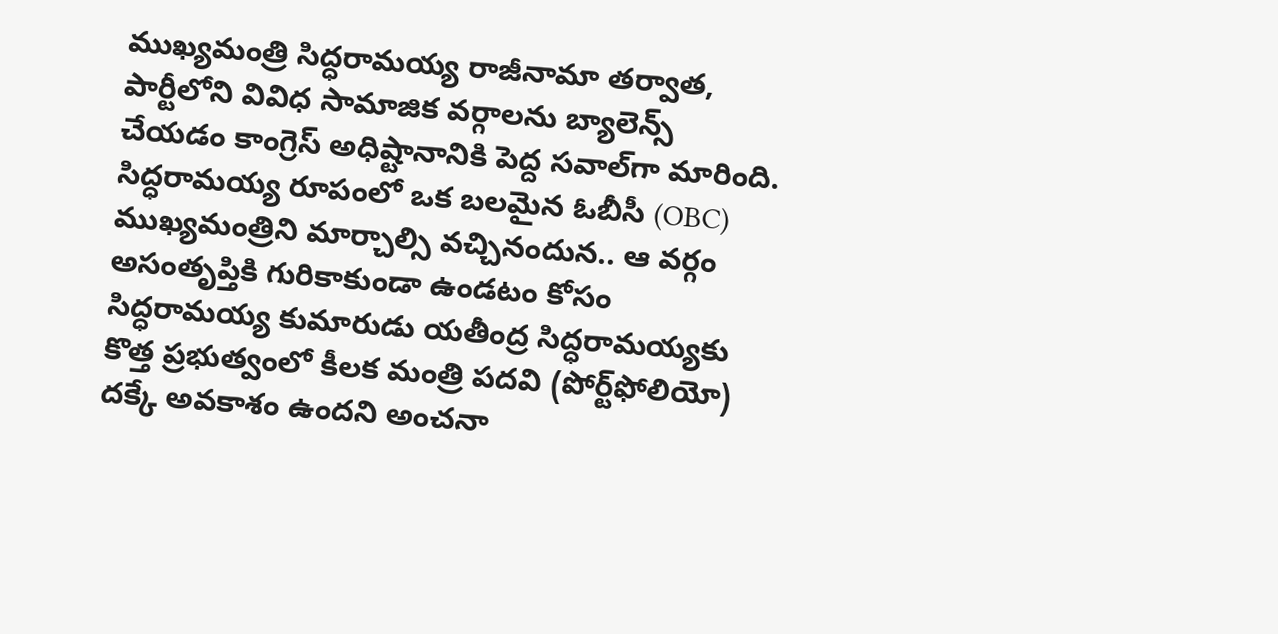ముఖ్యమంత్రి సిద్ధరామయ్య రాజీనామా తర్వాత, పార్టీలోని వివిధ సామాజిక వర్గాలను బ్యాలెన్స్ చేయడం కాంగ్రెస్ అధిష్టానానికి పెద్ద సవాల్‌గా మారింది. సిద్ధరామయ్య రూపంలో ఒక బలమైన ఓబీసీ (OBC) ముఖ్యమంత్రిని మార్చాల్సి వచ్చినందున.. ఆ వర్గం అసంతృప్తికి గురికాకుండా ఉండటం కోసం సిద్ధరామయ్య కుమారుడు యతీంద్ర సిద్ధరామయ్యకు కొత్త ప్రభుత్వంలో కీలక మంత్రి పదవి (పోర్ట్‌ఫోలియో) దక్కే అవకాశం ఉందని అంచనా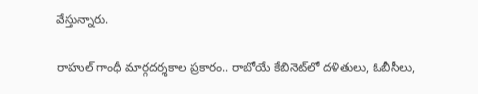వేస్తున్నారు.

రాహుల్ గాంధీ మార్గదర్శకాల ప్రకారం.. రాబోయే కేబినెట్‌లో దళితులు, ఓబీసీలు,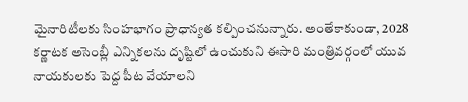మైనారిటీలకు సింహభాగం ప్రాధాన్యత కల్పించనున్నారు. అంతేకాకుండా, 2028 కర్ణాటక అసెంబ్లీ ఎన్నికలను దృష్టిలో ఉంచుకుని ఈసారి మంత్రివర్గంలో యువ నాయకులకు పెద్ద పీట వేయాలని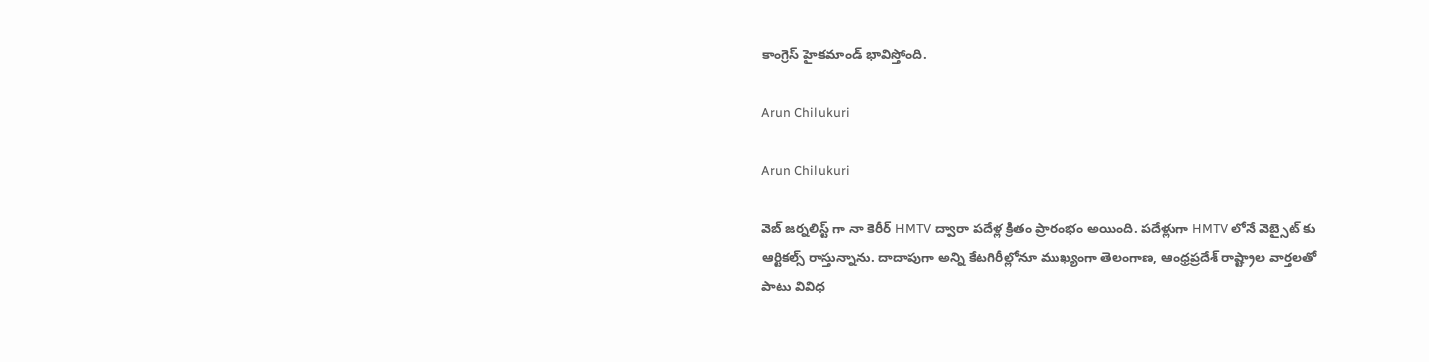కాంగ్రెస్ హైకమాండ్ భావిస్తోంది.

Arun Chilukuri

Arun Chilukuri

వెబ్ జర్నలిస్ట్ గా నా కెరీర్ HMTV ద్వారా పదేళ్ల క్రితం ప్రారంభం అయింది. పదేళ్లుగా HMTV లోనే వెబ్సైట్ కు ఆర్టికల్స్ రాస్తున్నాను. దాదాపుగా అన్ని కేటగిరీల్లోనూ ముఖ్యంగా తెలంగాణ, ఆంధ్రప్రదేశ్ రాష్ట్రాల వార్తలతో పాటు వివిధ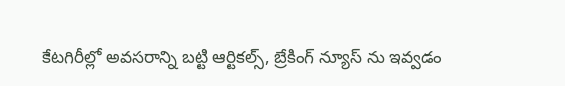కేటగిరీల్లో అవసరాన్ని బట్టి ఆర్టికల్స్, బ్రేకింగ్ న్యూస్ ను ఇవ్వడం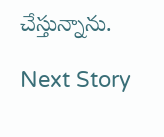చేస్తున్నాను.

Next Story